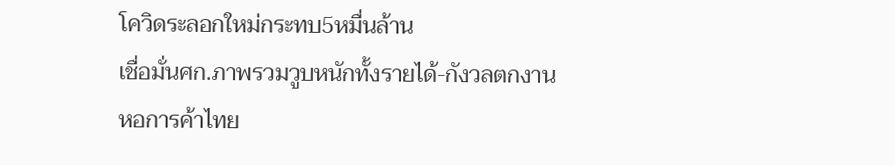โควิดระลอกใหม่กระทบ5หมื่นล้าน
เชื่อมั่นศก.ภาพรวมวูบหนักทั้งรายได้-กังวลตกงาน
หอการค้าไทย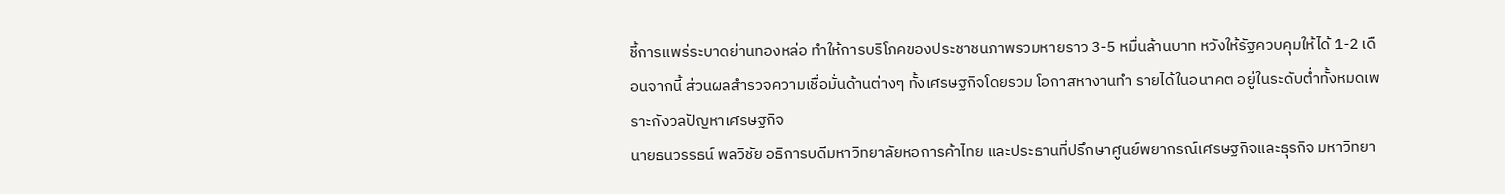ชี้การแพร่ระบาดย่านทองหล่อ ทำให้การบริโภคของประชาชนภาพรวมหายราว 3-5 หมื่นล้านบาท หวังให้รัฐควบคุมให้ได้ 1-2 เดือนจากนี้ ส่วนผลสำรวจความเชื่อมั่นด้านต่างๆ ทั้งเศรษฐกิจโดยรวม โอกาสหางานทำ รายได้ในอนาคต อยู่ในระดับต่ำทั้งหมดเพราะกังวลปัญหาเศรษฐกิจ
นายธนวรรธน์ พลวิชัย อธิการบดีมหาวิทยาลัยหอการค้าไทย และประธานที่ปรึกษาศูนย์พยากรณ์เศรษฐกิจและธุรกิจ มหาวิทยา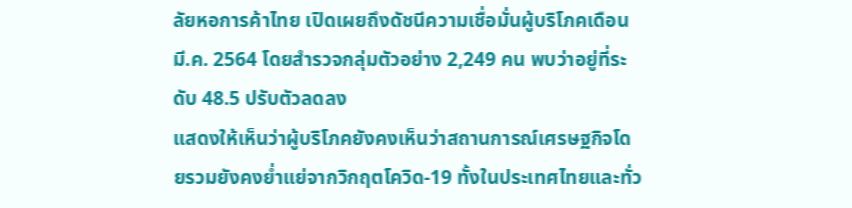ลัยหอการค้าไทย เปิดเผยถึงดัชนีความเชื่อมั่นผู้บริโภคเดือนมี.ค. 2564 โดยสำรวจกลุ่มตัวอย่าง 2,249 คน พบว่าอยู่ที่ระดับ 48.5 ปรับตัวลดลง
แสดงให้เห็นว่าผู้บริโภคยังคงเห็นว่าสถานการณ์เศรษฐกิจโดยรวมยังคงย่ำแย่จากวิกฤตโควิด-19 ทั้งในประเทศไทยและทั่ว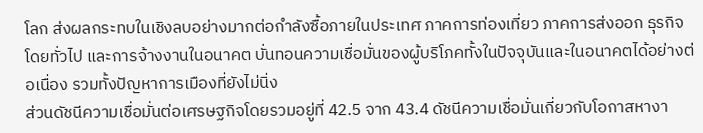โลก ส่งผลกระทบในเชิงลบอย่างมากต่อกำลังซื้อภายในประเทศ ภาคการท่องเที่ยว ภาคการส่งออก ธุรกิจโดยทั่วไป และการจ้างงานในอนาคต บั่นทอนความเชื่อมั่นของผู้บริโภคทั้งในปัจจุบันและในอนาคตได้อย่างต่อเนื่อง รวมทั้งปัญหาการเมืองที่ยังไม่นิ่ง
ส่วนดัชนีความเชื่อมั่นต่อเศรษฐกิจโดยรวมอยู่ที่ 42.5 จาก 43.4 ดัชนีความเชื่อมั่นเกี่ยวกับโอกาสหางา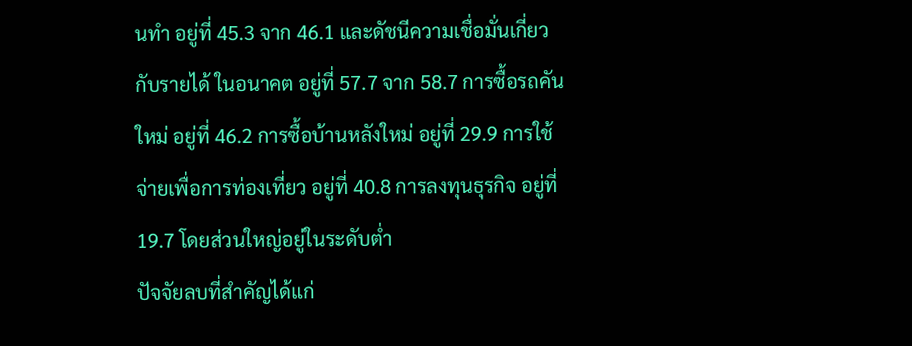นทำ อยู่ที่ 45.3 จาก 46.1 และดัชนีความเชื่อมั่นเกี่ยวกับรายได้ ในอนาคต อยู่ที่ 57.7 จาก 58.7 การซื้อรถคันใหม่ อยู่ที่ 46.2 การซื้อบ้านหลังใหม่ อยู่ที่ 29.9 การใช้จ่ายเพื่อการท่องเที่ยว อยู่ที่ 40.8 การลงทุนธุรกิจ อยู่ที่ 19.7 โดยส่วนใหญ่อยู่ในระดับต่ำ
ปัจจัยลบที่สำคัญได้แก่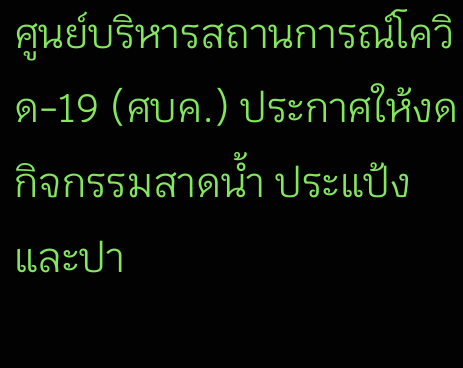ศูนย์บริหารสถานการณ์โควิด-19 (ศบค.) ประกาศให้งดกิจกรรมสาดน้ำ ประแป้ง และปา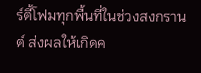ร์ตี้โฟมทุกพื้นที่ในช่วงสงกรานต์ ส่งผลให้เกิดค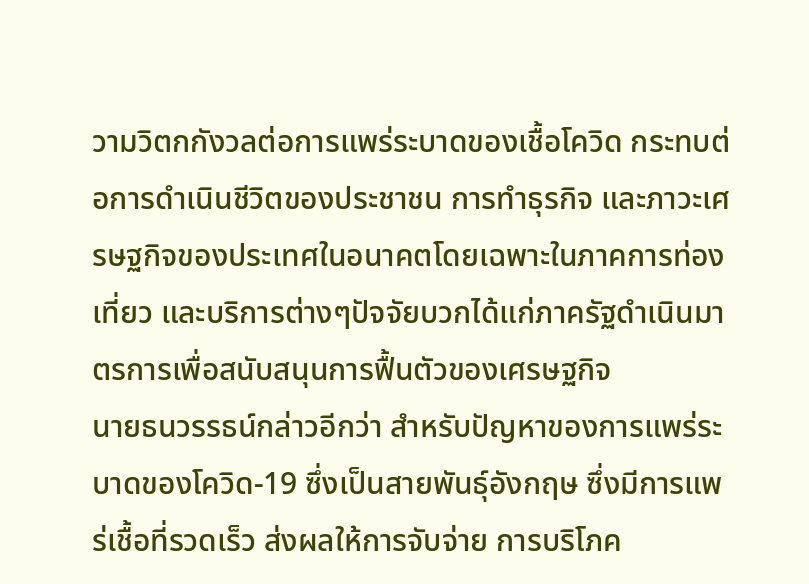วามวิตกกังวลต่อการแพร่ระบาดของเชื้อโควิด กระทบต่อการดำเนินชีวิตของประชาชน การทำธุรกิจ และภาวะเศรษฐกิจของประเทศในอนาคตโดยเฉพาะในภาคการท่องเที่ยว และบริการต่างๆปัจจัยบวกได้แก่ภาครัฐดำเนินมาตรการเพื่อสนับสนุนการฟื้นตัวของเศรษฐกิจ
นายธนวรรธน์กล่าวอีกว่า สำหรับปัญหาของการแพร่ระบาดของโควิด-19 ซึ่งเป็นสายพันธุ์อังกฤษ ซึ่งมีการแพร่เชื้อที่รวดเร็ว ส่งผลให้การจับจ่าย การบริโภค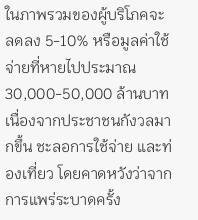ในภาพรวมของผู้บริโภคจะลดลง 5-10% หรือมูลค่าใช้จ่ายที่หายไปประมาณ 30,000-50,000 ล้านบาท เนื่องจากประชาชนกังวลมากขึ้น ชะลอการใช้จ่าย และท่องเที่ยว โดยคาดหวังว่าจากการแพร่ระบาดครั้ง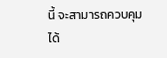นี้ จะสามารถควบคุมได้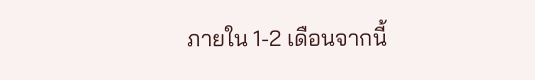ภายใน 1-2 เดือนจากนี้